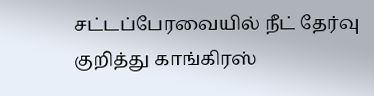சட்டப்பேரவையில் நீட் தேர்வு குறித்து காங்கிரஸ்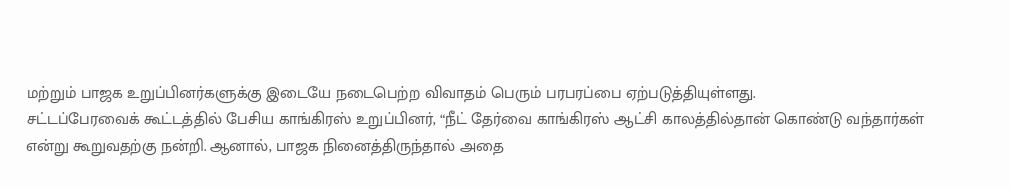மற்றும் பாஜக உறுப்பினர்களுக்கு இடையே நடைபெற்ற விவாதம் பெரும் பரபரப்பை ஏற்படுத்தியுள்ளது.
சட்டப்பேரவைக் கூட்டத்தில் பேசிய காங்கிரஸ் உறுப்பினர், “நீட் தேர்வை காங்கிரஸ் ஆட்சி காலத்தில்தான் கொண்டு வந்தார்கள் என்று கூறுவதற்கு நன்றி. ஆனால், பாஜக நினைத்திருந்தால் அதை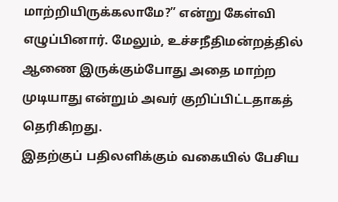மாற்றியிருக்கலாமே?” என்று கேள்வி எழுப்பினார். மேலும், உச்சநீதிமன்றத்தில் ஆணை இருக்கும்போது அதை மாற்ற முடியாது என்றும் அவர் குறிப்பிட்டதாகத் தெரிகிறது.
இதற்குப் பதிலளிக்கும் வகையில் பேசிய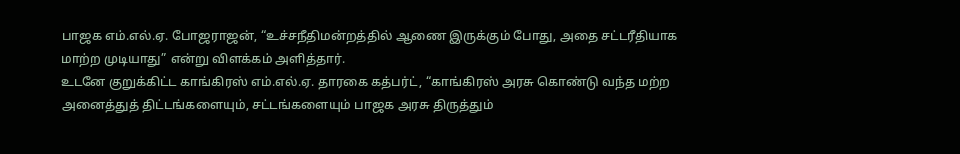பாஜக எம்.எல்.ஏ. போஜராஜன், “உச்சநீதிமன்றத்தில் ஆணை இருக்கும் போது, அதை சட்டரீதியாக மாற்ற முடியாது” என்று விளக்கம் அளித்தார்.
உடனே குறுக்கிட்ட காங்கிரஸ் எம்.எல்.ஏ. தாரகை கத்பர்ட், “காங்கிரஸ் அரசு கொண்டு வந்த மற்ற அனைத்துத் திட்டங்களையும், சட்டங்களையும் பாஜக அரசு திருத்தும்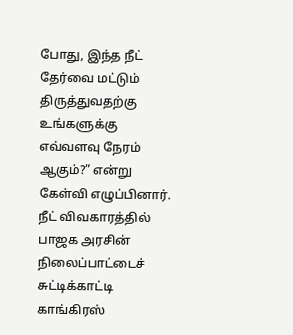போது, இந்த நீட் தேர்வை மட்டும் திருத்துவதற்கு உங்களுக்கு எவ்வளவு நேரம் ஆகும்?” என்று கேள்வி எழுப்பினார்.
நீட் விவகாரத்தில் பாஜக அரசின் நிலைப்பாட்டைச் சுட்டிக்காட்டி காங்கிரஸ்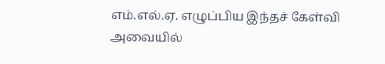எம்.எல்.ஏ. எழுப்பிய இந்தச் கேள்வி அவையில்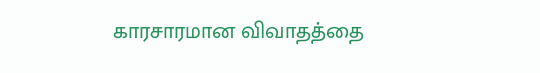காரசாரமான விவாதத்தை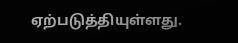ஏற்படுத்தியுள்ளது.